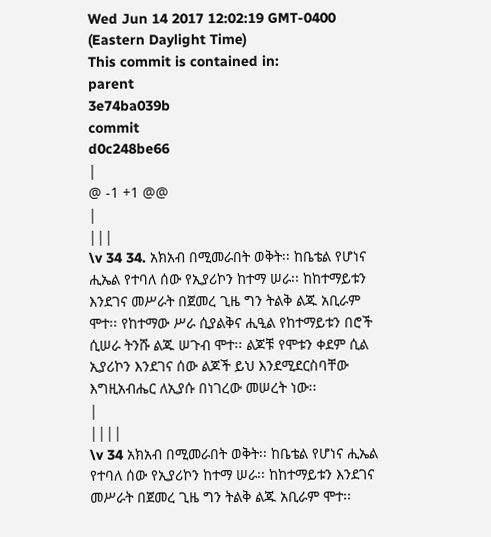Wed Jun 14 2017 12:02:19 GMT-0400 (Eastern Daylight Time)
This commit is contained in:
parent
3e74ba039b
commit
d0c248be66
|
@ -1 +1 @@
|
|||
\v 34 34. አክአብ በሚመራበት ወቅት፡፡ ከቤቴል የሆነና ሒኤል የተባለ ሰው የኢያሪኮን ከተማ ሠራ፡፡ ከከተማይቱን እንደገና መሥራት በጀመረ ጊዜ ግን ትልቅ ልጁ አቢራም ሞተ፡፡ የከተማው ሥራ ሲያልቅና ሒዒል የከተማይቱን በሮች ሲሠራ ትንሹ ልጁ ሠጉብ ሞተ፡፡ ልጆቹ የሞቱን ቀደም ሲል ኢያሪኮን እንደገና ሰው ልጆች ይህ እንደሚደርስባቸው እግዚአብሔር ለኢያሱ በነገረው መሠረት ነው፡፡
|
||||
\v 34 አክአብ በሚመራበት ወቅት፡፡ ከቤቴል የሆነና ሒኤል የተባለ ሰው የኢያሪኮን ከተማ ሠራ፡፡ ከከተማይቱን እንደገና መሥራት በጀመረ ጊዜ ግን ትልቅ ልጁ አቢራም ሞተ፡፡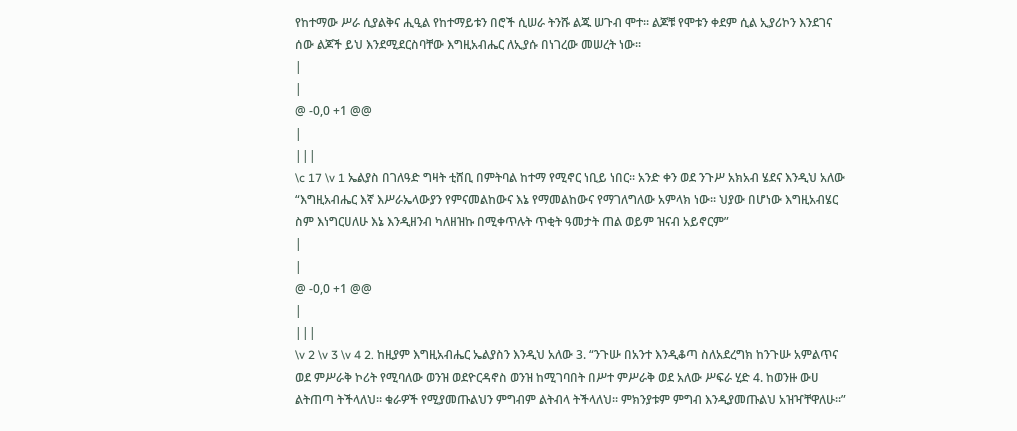የከተማው ሥራ ሲያልቅና ሒዒል የከተማይቱን በሮች ሲሠራ ትንሹ ልጁ ሠጉብ ሞተ፡፡ ልጆቹ የሞቱን ቀደም ሲል ኢያሪኮን እንደገና ሰው ልጆች ይህ እንደሚደርስባቸው እግዚአብሔር ለኢያሱ በነገረው መሠረት ነው፡፡
|
|
@ -0,0 +1 @@
|
|||
\c 17 \v 1 ኤልያስ በገለዓድ ግዛት ቲሸቢ በምትባል ከተማ የሚኖር ነቢይ ነበር፡፡ አንድ ቀን ወደ ንጉሥ አክአብ ሄደና እንዲህ አለው “እግዚአብሔር እኛ እሥራኤላውያን የምናመልከውና እኔ የማመልከውና የማገለግለው አምላክ ነው፡፡ ህያው በሆነው እግዚአብሄር ስም እነግርሀለሁ እኔ እንዲዘንብ ካለዘዝኩ በሚቀጥሉት ጥቂት ዓመታት ጠል ወይም ዝናብ አይኖርም”
|
|
@ -0,0 +1 @@
|
|||
\v 2 \v 3 \v 4 2. ከዚያም እግዚአብሔር ኤልያስን እንዲህ አለው 3. “ንጉሡ በአንተ እንዲቆጣ ስለአደረግክ ከንጉሡ አምልጥና ወደ ምሥራቅ ኮሪት የሚባለው ወንዝ ወደዮርዳኖስ ወንዝ ከሚገባበት በሥተ ምሥራቅ ወደ አለው ሥፍራ ሂድ 4. ከወንዙ ውሀ ልትጠጣ ትችላለህ፡፡ ቁራዎች የሚያመጡልህን ምግብም ልትብላ ትችላለህ፡፡ ምክንያቱም ምግብ እንዲያመጡልህ አዝዣቸዋለሁ፡፡”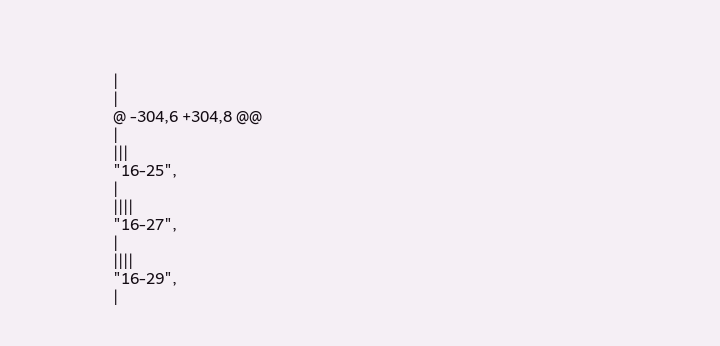|
|
@ -304,6 +304,8 @@
|
|||
"16-25",
|
||||
"16-27",
|
||||
"16-29",
|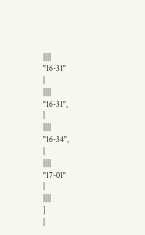||||
"16-31"
|
||||
"16-31",
|
||||
"16-34",
|
||||
"17-01"
|
||||
]
|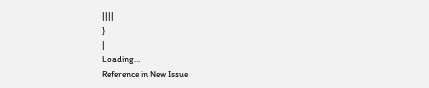||||
}
|
Loading…
Reference in New Issue